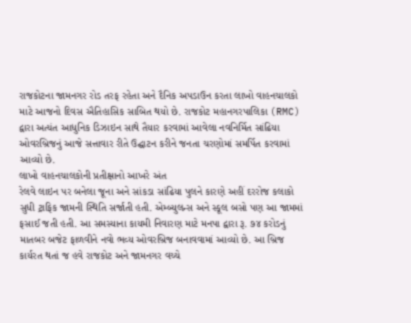રાજકોટના જામનગર રોડ તરફ રહેતા અને દૈનિક અપડાઉન કરતા લાખો વાહનચાલકો માટે આજનો દિવસ ઐતિહાસિક સાબિત થયો છે. રાજકોટ મહાનગરપાલિકા (RMC) દ્વારા અત્યંત આધુનિક ડિઝાઇન સાથે તૈયાર કરવામાં આવેલા નવનિર્મિત સાંઢિયા ઓવરબ્રિજનું આજે સત્તાવાર રીતે ઉદ્ઘાટન કરીને જનતા ચરણોમાં સમર્પિત કરવામાં આવ્યો છે.
લાખો વાહનચાલકોની પ્રતીક્ષાનો આખરે અંત
રેલવે લાઇન પર બનેલા જૂના અને સાંકડા સાંઢિયા પુલને કારણે અહીં દરરોજ કલાકો સુધી ટ્રાફિક જામની સ્થિતિ સર્જાતી હતી. એમ્બ્યુલન્સ અને સ્કૂલ બસો પણ આ જામમાં ફસાઈ જતી હતી. આ સમસ્યાના કાયમી નિવારણ માટે મનપા દ્વારા રૂ. ૭૪ કરોડનું માતબર બજેટ ફાળવીને નવો ભવ્ય ઓવરબ્રિજ બનાવવામાં આવ્યો છે. આ બ્રિજ કાર્યરત થતાં જ હવે રાજકોટ અને જામનગર વચ્ચે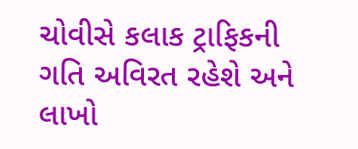ચોવીસે કલાક ટ્રાફિકની ગતિ અવિરત રહેશે અને લાખો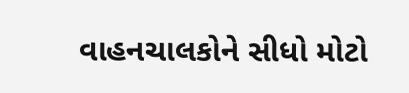વાહનચાલકોને સીધો મોટો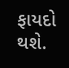ફાયદો થશે.